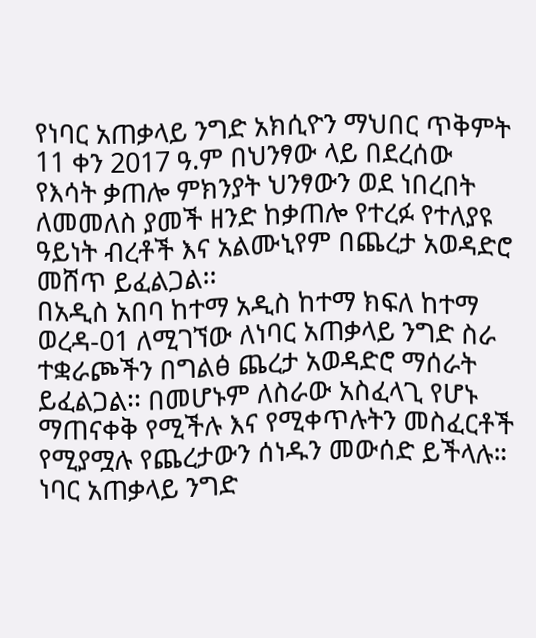የነባር አጠቃላይ ንግድ አክሲዮን ማህበር ጥቅምት 11 ቀን 2017 ዓ.ም በህንፃው ላይ በደረሰው የእሳት ቃጠሎ ምክንያት ህንፃውን ወደ ነበረበት ለመመለስ ያመች ዘንድ ከቃጠሎ የተረፉ የተለያዩ ዓይነት ብረቶች እና አልሙኒየም በጨረታ አወዳድሮ መሸጥ ይፈልጋል፡፡
በአዲስ አበባ ከተማ አዲስ ከተማ ክፍለ ከተማ ወረዳ-01 ለሚገኘው ለነባር አጠቃላይ ንግድ ስራ ተቋራጮችን በግልፅ ጨረታ አወዳድሮ ማሰራት ይፈልጋል፡፡ በመሆኑም ለስራው አስፈላጊ የሆኑ ማጠናቀቅ የሚችሉ እና የሚቀጥሉትን መስፈርቶች የሚያሟሉ የጨረታውን ሰነዱን መውሰድ ይችላሉ።
ነባር አጠቃላይ ንግድ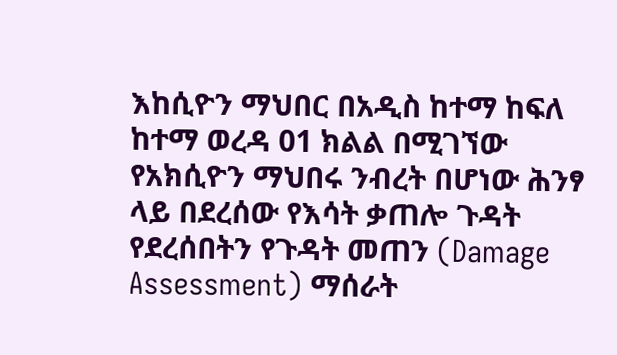እከሲዮን ማህበር በአዲስ ከተማ ከፍለ ከተማ ወረዳ 01 ክልል በሚገኘው የአክሲዮን ማህበሩ ንብረት በሆነው ሕንፃ ላይ በደረሰው የእሳት ቃጠሎ ጉዳት የደረሰበትን የጉዳት መጠን (Damage Assessment) ማሰራት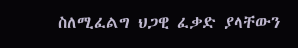ስለሚፈልግ ህጋዊ ፈቃድ ያላቸውን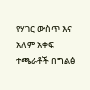የሃገር ውስጥ እና አለም አቀፍ ተጫራቶች በግልፅ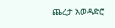ጨረታ አወዳድሮ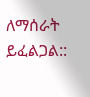ለማሰራት ይፈልጋል::